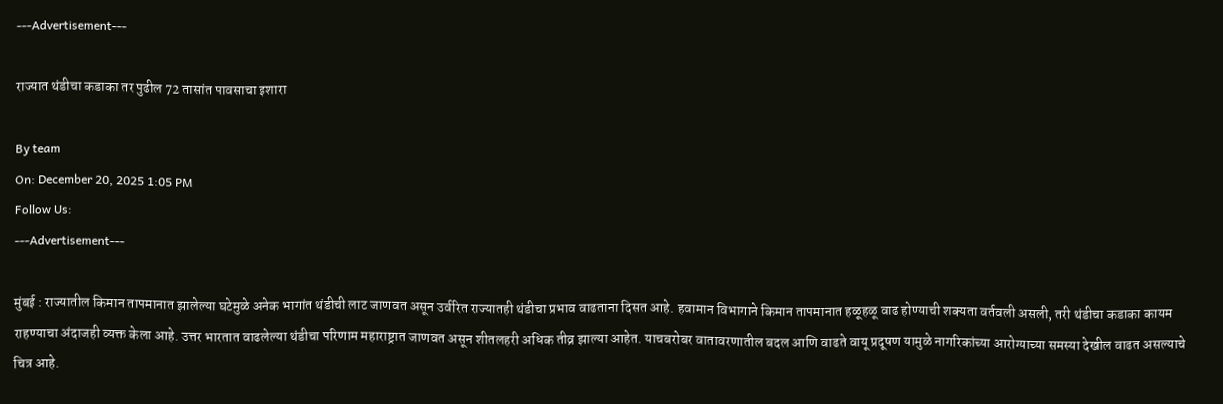---Advertisement---

राज्यात थंडीचा कडाका तर पुढील 72 तासांत पावसाचा इशारा

By team
On: December 20, 2025 1:05 PM
Follow Us:
---Advertisement---

मुंबई : राज्यातील किमान तापमानात झालेल्या घटेमुळे अनेक भागांत थंडीची लाट जाणवत असून उर्वरित राज्यातही थंडीचा प्रभाव वाढताना दिसत आहे. हवामान विभागाने किमान तापमानात हळूहळू वाढ होण्याची शक्यता वर्तवली असली, तरी थंडीचा कडाका कायम राहण्याचा अंदाजही व्यक्त केला आहे. उत्तर भारतात वाढलेल्या थंडीचा परिणाम महाराष्ट्रात जाणवत असून शीतलहरी अधिक तीव्र झाल्या आहेत. याचबरोबर वातावरणातील बदल आणि वाढते वायू प्रदूषण यामुळे नागरिकांच्या आरोग्याच्या समस्या देखील वाढत असल्याचे चित्र आहे.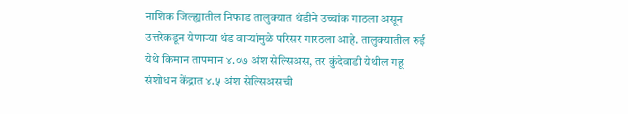नाशिक जिल्ह्यातील निफाड तालुक्यात थंडीने उच्चांक गाठला असून उत्तरेकडून येणाऱ्या थंड वाऱ्यांमुळे परिसर गारठला आहे. तालुक्यातील रुई येथे किमान तापमान ४.०७ अंश सेल्सिअस, तर कुंदेवाडी येथील गहू संशोधन केंद्रात ४.५ अंश सेल्सिअसची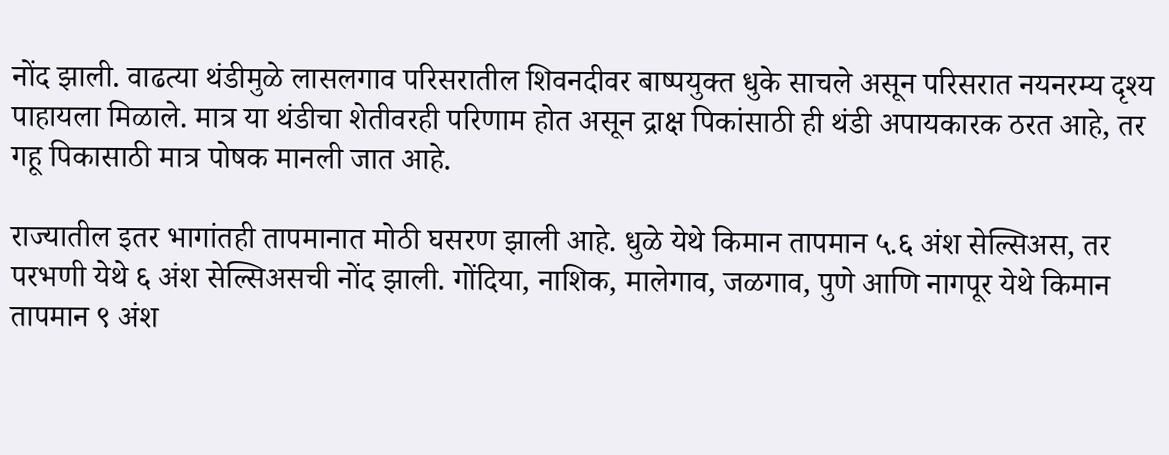नोंद झाली. वाढत्या थंडीमुळे लासलगाव परिसरातील शिवनदीवर बाष्पयुक्त धुके साचले असून परिसरात नयनरम्य दृश्य पाहायला मिळाले. मात्र या थंडीचा शेतीवरही परिणाम होत असून द्राक्ष पिकांसाठी ही थंडी अपायकारक ठरत आहे, तर गहू पिकासाठी मात्र पोषक मानली जात आहे.

राज्यातील इतर भागांतही तापमानात मोठी घसरण झाली आहे. धुळे येथे किमान तापमान ५.६ अंश सेल्सिअस, तर परभणी येथे ६ अंश सेल्सिअसची नोंद झाली. गोंदिया, नाशिक, मालेगाव, जळगाव, पुणे आणि नागपूर येथे किमान तापमान ९ अंश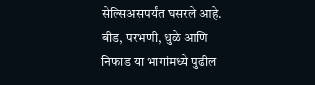सेल्सिअसपर्यंत घसरले आहे. बीड, परभणी, धुळे आणि निफाड या भागांमध्ये पुढील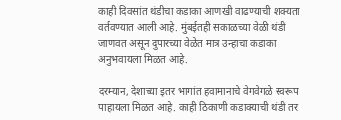काही दिवसांत थंडीचा कडाका आणखी वाढण्याची शक्यता वर्तवण्यात आली आहे. मुंबईतही सकाळच्या वेळी थंडी जाणवत असून दुपारच्या वेळेत मात्र उन्हाचा कडाका अनुभवायला मिळत आहे.

दरम्यान, देशाच्या इतर भागांत हवामानाचे वेगवेगळे स्वरूप पाहायला मिळत आहे. काही ठिकाणी कडाक्याची थंडी तर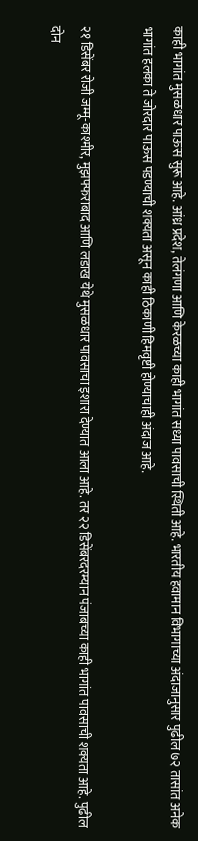काही भागांत मुसळधार पाऊस सुरू आहे. आंध्र प्रदेश, तेलंगणा आणि केरळच्या काही भागांत सध्या पावसाची स्थिती आहे. भारतीय हवामान विभागाच्या अंदाजानुसार पुढील ७२ तासांत अनेक भागांत हलका ते जोरदार पाऊस पडण्याची शक्यता असून काही ठिकाणी हिमवृष्टी होण्याचाही अंदाज आहे.

२१ डिसेंबर रोजी जम्मू-काश्मीर, मुझफ्फराबाद आणि लडाख येथे मुसळधार पावसाचा इशारा देण्यात आला आहे. तर २२ डिसेंबरदरम्यान पंजाबच्या काही भागांत पावसाची शक्यता आहे. पुढील दोन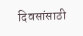दिवसांसाठी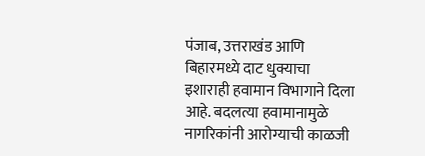पंजाब, उत्तराखंड आणि बिहारमध्ये दाट धुक्याचा इशाराही हवामान विभागाने दिला आहे. बदलत्या हवामानामुळे नागरिकांनी आरोग्याची काळजी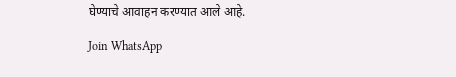घेण्याचे आवाहन करण्यात आले आहे.

Join WhatsApp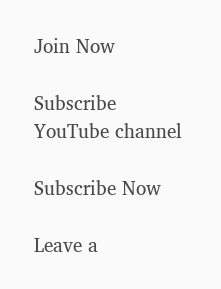Join Now

Subscribe YouTube channel

Subscribe Now

Leave a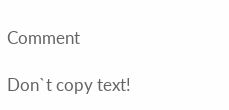Comment

Don`t copy text!